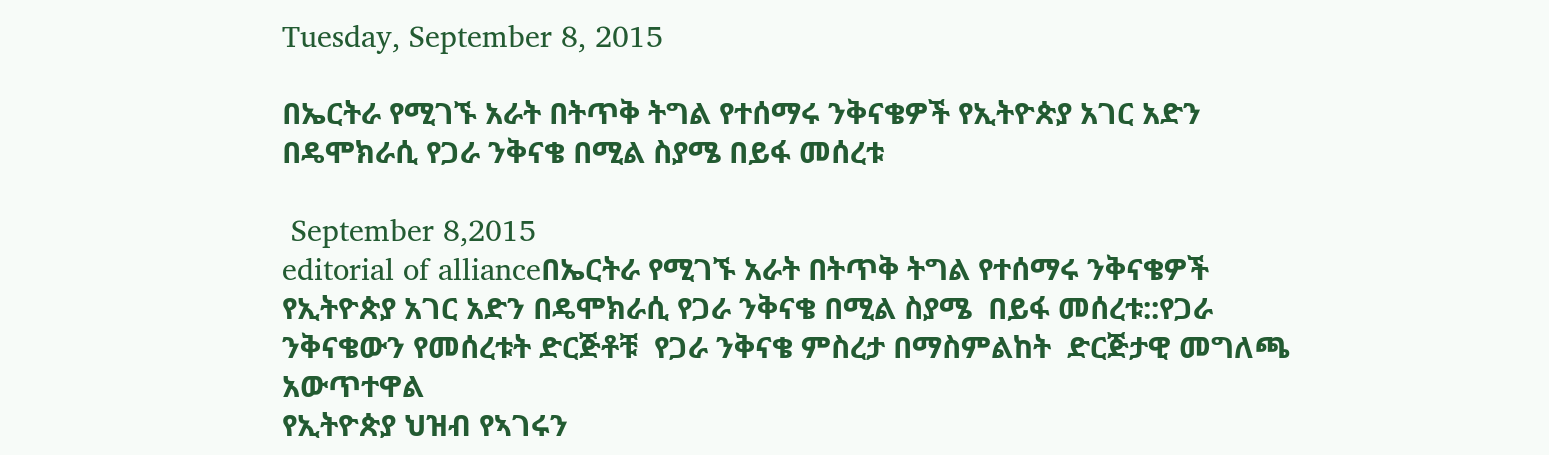Tuesday, September 8, 2015

በኤርትራ የሚገኙ አራት በትጥቅ ትግል የተሰማሩ ንቅናቄዎች የኢትዮጵያ አገር አድን በዴሞክራሲ የጋራ ንቅናቄ በሚል ስያሜ በይፋ መሰረቱ

 September 8,2015
editorial of allianceበኤርትራ የሚገኙ አራት በትጥቅ ትግል የተሰማሩ ንቅናቄዎች የኢትዮጵያ አገር አድን በዴሞክራሲ የጋራ ንቅናቄ በሚል ስያሜ  በይፋ መሰረቱ::የጋራ ንቅናቄውን የመሰረቱት ድርጅቶቹ  የጋራ ንቅናቄ ምስረታ በማስምልከት  ድርጅታዊ መግለጫ አውጥተዋል
የኢትዮጵያ ህዝብ የኣገሩን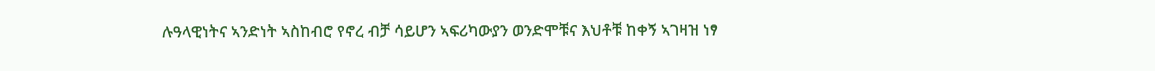ሉዓላዊነትና ኣንድነት ኣስከብሮ የኖረ ብቻ ሳይሆን ኣፍሪካውያን ወንድሞቹና እህቶቹ ከቀኝ ኣገዛዝ ነፃ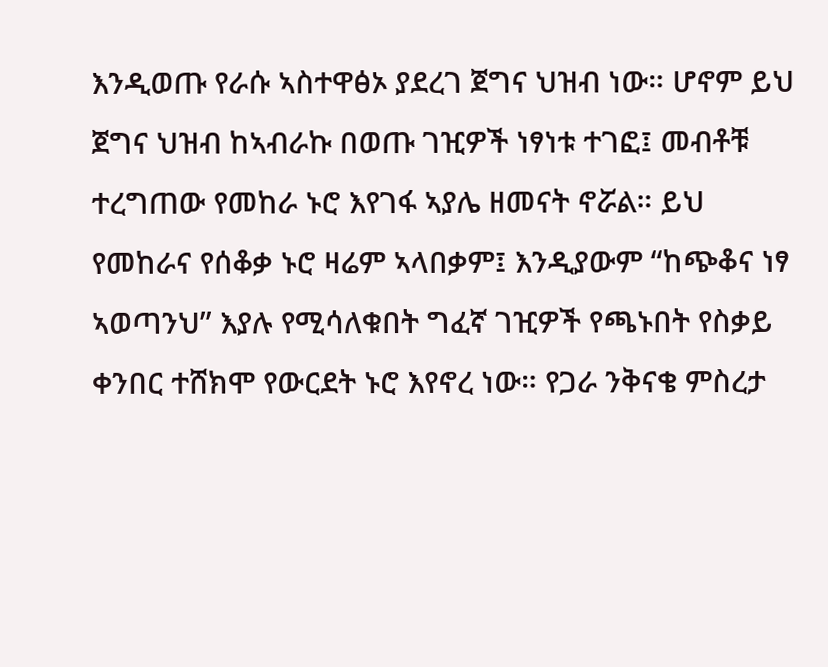እንዲወጡ የራሱ ኣስተዋፅኦ ያደረገ ጀግና ህዝብ ነው። ሆኖም ይህ ጀግና ህዝብ ከኣብራኩ በወጡ ገዢዎች ነፃነቱ ተገፎ፤ መብቶቹ ተረግጠው የመከራ ኑሮ እየገፋ ኣያሌ ዘመናት ኖሯል። ይህ የመከራና የሰቆቃ ኑሮ ዛሬም ኣላበቃም፤ እንዲያውም “ከጭቆና ነፃ ኣወጣንህ” እያሉ የሚሳለቁበት ግፈኛ ገዢዎች የጫኑበት የስቃይ ቀንበር ተሸክሞ የውርደት ኑሮ እየኖረ ነው። የጋራ ንቅናቄ ምስረታ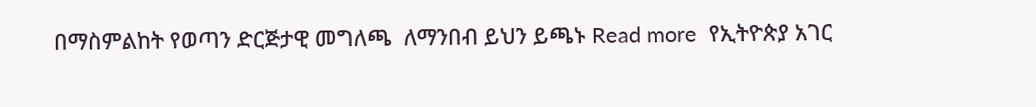በማስምልከት የወጣን ድርጅታዊ መግለጫ  ለማንበብ ይህን ይጫኑ Read more  የኢትዮጵያ አገር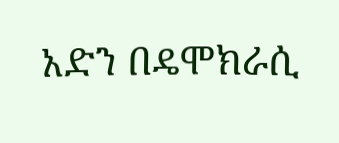አድን በዴሞክራሲ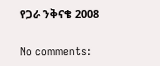የጋራ ንቅናቄ 2008

No comments: